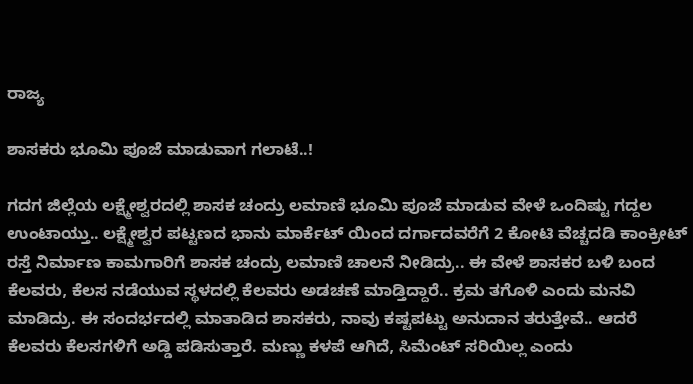ರಾಜ್ಯ

ಶಾಸಕರು ಭೂಮಿ ಪೂಜೆ ಮಾಡುವಾಗ ಗಲಾಟೆ..!

ಗದಗ ಜಿಲ್ಲೆಯ ಲಕ್ಷ್ಮೇಶ್ವರದಲ್ಲಿ ಶಾಸಕ ಚಂದ್ರು ಲಮಾಣಿ ಭೂಮಿ ಪೂಜೆ ಮಾಡುವ ವೇಳೆ ಒಂದಿಷ್ಟು ಗದ್ದಲ ಉಂಟಾಯ್ತು.. ಲಕ್ಷ್ಮೇಶ್ವರ ಪಟ್ಟಣದ ಭಾನು ಮಾರ್ಕೆಟ್ ಯಿಂದ ದರ್ಗಾದವರೆಗೆ 2 ಕೋಟಿ ವೆಚ್ಚದಡಿ ಕಾಂಕ್ರೀಟ್ ರಸ್ತೆ ನಿರ್ಮಾಣ ಕಾಮಗಾರಿಗೆ ಶಾಸಕ ಚಂದ್ರು ಲಮಾಣಿ ಚಾಲನೆ ನೀಡಿದ್ರು.. ಈ ವೇಳೆ ಶಾಸಕರ ಬಳಿ ಬಂದ ಕೆಲವರು, ಕೆಲಸ ನಡೆಯುವ ಸ್ಥಳದಲ್ಲಿ ಕೆಲವರು ಅಡಚಣೆ ಮಾಡ್ತಿದ್ದಾರೆ.. ಕ್ರಮ ತಗೊಳಿ ಎಂದು ಮನವಿ ಮಾಡಿದ್ರು. ಈ ಸಂದರ್ಭದಲ್ಲಿ ಮಾತಾಡಿದ ಶಾಸಕರು, ನಾವು ಕಷ್ಟಪಟ್ಟು ಅನುದಾನ ತರುತ್ತೇವೆ.. ಆದರೆ ಕೆಲವರು ಕೆಲಸಗಳಿಗೆ ಅಡ್ಡಿ ಪಡಿಸುತ್ತಾರೆ. ಮಣ್ಣು ಕಳಪೆ ಆಗಿದೆ, ಸಿಮೆಂಟ್ ಸರಿಯಿಲ್ಲ ಎಂದು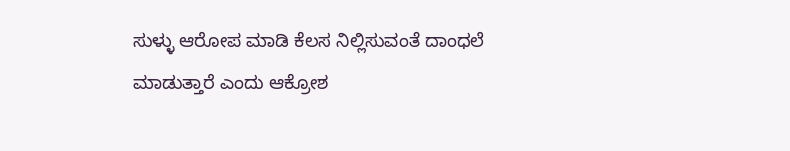ಸುಳ್ಳು ಆರೋಪ ಮಾಡಿ ಕೆಲಸ ನಿಲ್ಲಿಸುವಂತೆ ದಾಂಧಲೆ ಮಾಡುತ್ತಾರೆ ಎಂದು ಆಕ್ರೋಶ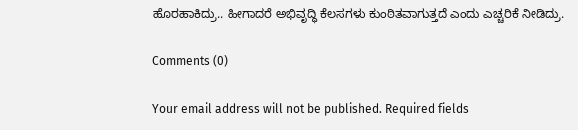ಹೊರಹಾಕಿದ್ರು.. ಹೀಗಾದರೆ ಅಭಿವೃದ್ಧಿ ಕೆಲಸಗಳು ಕುಂಠಿತವಾಗುತ್ತದೆ ಎಂದು ಎಚ್ಚರಿಕೆ ನೀಡಿದ್ರು.

Comments (0)

Your email address will not be published. Required fields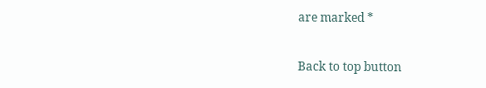are marked *

Back to top button